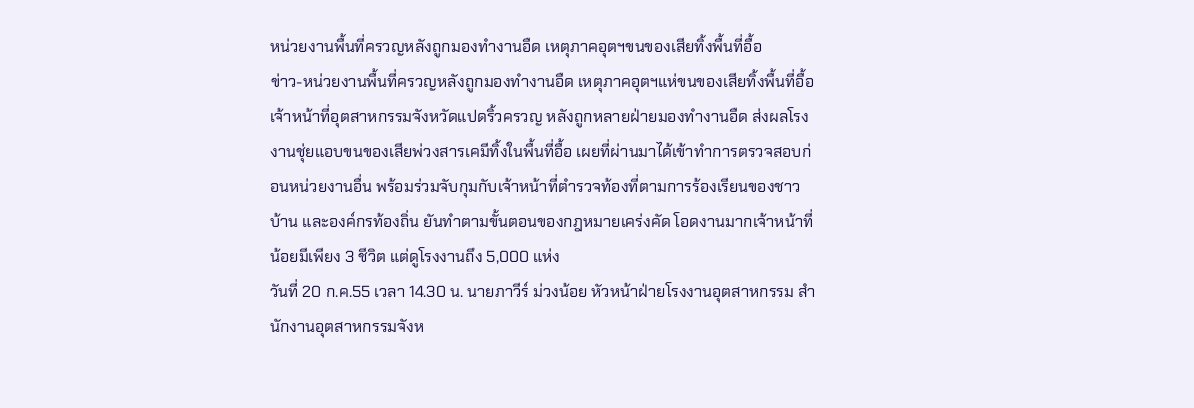หน่วยงานพื้นที่ครวญหลังถูกมองทำงานอืด เหตุภาคอุตฯขนของเสียทิ้งพื้นที่อื้อ
ข่าว-หน่วยงานพื้นที่ครวญหลังถูกมองทำงานอืด เหตุภาคอุตฯแห่ขนของเสียทิ้งพื้นที่อื้อ
เจ้าหน้าที่อุตสาหกรรมจังหวัดแปดริ้วครวญ หลังถูกหลายฝ่ายมองทำงานอืด ส่งผลโรงงานชุ่ยแอบขนของเสียพ่วงสารเคมีทิ้งในพื้นที่อื้อ เผยที่ผ่านมาได้เข้าทำการตรวจสอบก่อนหน่วยงานอื่น พร้อมร่วมจับกุมกับเจ้าหน้าที่ตำรวจท้องที่ตามการร้องเรียนของชาวบ้าน และองค์กรท้องถิ่น ยันทำตามขั้นตอนของกฎหมายเคร่งคัด โอดงานมากเจ้าหน้าที่น้อยมีเพียง 3 ชีวิต แต่ดูโรงงานถึง 5,000 แห่ง
วันที่ 20 ก.ค.55 เวลา 14.30 น. นายภาวีร์ ม่วงน้อย หัวหน้าฝ่ายโรงงานอุตสาหกรรม สำนักงานอุตสาหกรรมจังห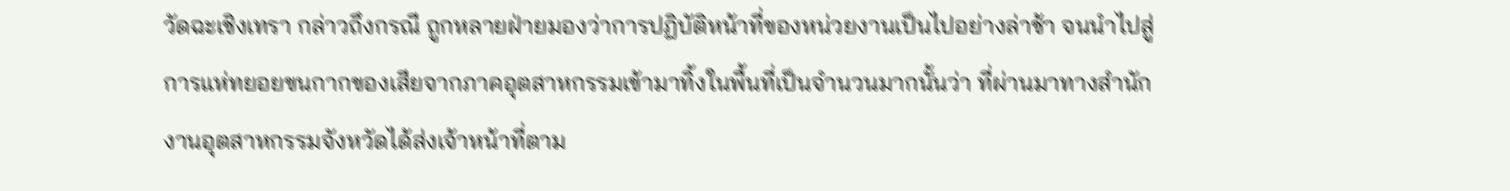วัดฉะเชิงเทรา กล่าวถึงกรณี ถูกหลายฝ่ายมองว่าการปฏิบัติหน้าที่ของหน่วยงานเป็นไปอย่างล่าช้า จนนำไปสู่การแห่ทยอยขนกากของเสียจากภาคอุตสาหกรรมเข้ามาทิ้งในพื้นที่เป็นจำนวนมากนั้นว่า ที่ผ่านมาทางสำนักงานอุตสาหกรรมจังหวัดได้ส่งเจ้าหน้าที่ตาม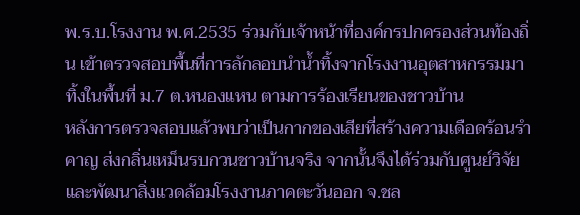พ.ร.บ.โรงงาน พ.ศ.2535 ร่วมกับเจ้าหน้าที่องค์กรปกครองส่วนท้องถิ่น เข้าตรวจสอบพื้นที่การลักลอบนำน้ำทิ้งจากโรงงานอุตสาหกรรมมาทิ้งในพื้นที่ ม.7 ต.หนองแหน ตามการร้องเรียนของชาวบ้าน
หลังการตรวจสอบแล้วพบว่าเป็นกากของเสียที่สร้างความเดือดร้อนรำคาญ ส่งกลิ่นเหม็นรบกวนชาวบ้านจริง จากนั้นจึงได้ร่วมกับศูนย์วิจัย และพัฒนาสิ่งแวดล้อมโรงงานภาคตะวันออก จ.ชล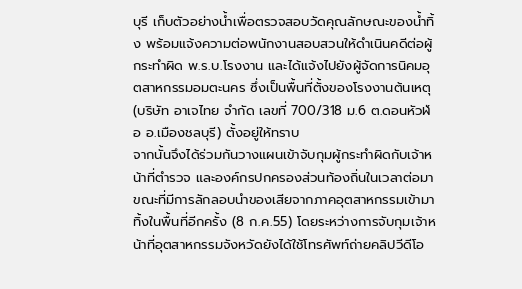บุรี เก็บตัวอย่างน้ำเพื่อตรวจสอบวัดคุณลักษณะของน้ำทิ้ง พร้อมแจ้งความต่อพนักงานสอบสวนให้ดำเนินคดีต่อผู้กระทำผิด พ.ร.บ.โรงงาน และได้แจ้งไปยังผู้จัดการนิคมอุตสาหกรรมอมตะนคร ซึ่งเป็นพื้นที่ตั้งของโรงงานต้นเหตุ (บริษัท อาเจไทย จำกัด เลขที่ 700/318 ม.6 ต.ดอนหัวฬ่อ อ.เมืองชลบุรี) ตั้งอยู่ให้ทราบ
จากนั้นจึงได้ร่วมกันวางแผนเข้าจับกุมผู้กระทำผิดกับเจ้าหน้าที่ตำรวจ และองค์กรปกครองส่วนท้องถิ่นในเวลาต่อมา ขณะที่มีการลักลอบนำของเสียจากภาคอุตสาหกรรมเข้ามาทิ้งในพื้นที่อีกครั้ง (8 ก.ค.55) โดยระหว่างการจับกุมเจ้าหน้าที่อุตสาหกรรมจังหวัดยังได้ใช้โทรศัพท์ถ่ายคลิปวีดีโอ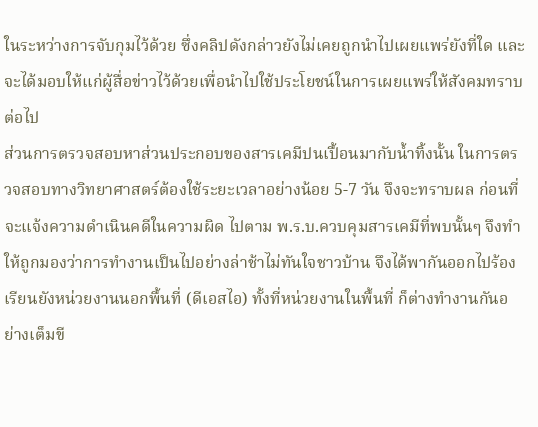ในระหว่างการจับกุมไว้ด้วย ซึ่งคลิปดังกล่าวยังไม่เคยถูกนำไปเผยแพร่ยังที่ใด และจะได้มอบให้แก่ผู้สื่อข่าวไว้ด้วยเพื่อนำไปใช้ประโยชน์ในการเผยแพร่ให้สังคมทราบต่อไป
ส่วนการตรวจสอบหาส่วนประกอบของสารเคมีปนเปื้อนมากับน้ำทิ้งนั้น ในการตรวจสอบทางวิทยาศาสตร์ต้องใช้ระยะเวลาอย่างน้อย 5-7 วัน จึงจะทราบผล ก่อนที่จะแจ้งความดำเนินคดีในความผิด ไปตาม พ.ร.บ.ควบคุมสารเคมีที่พบนั้นๆ จึงทำให้ถูกมองว่าการทำงานเป็นไปอย่างล่าช้าไม่ทันใจชาวบ้าน จึงได้พากันออกไปร้องเรียนยังหน่วยงานนอกพื้นที่ (ดีเอสไอ) ทั้งที่หน่วยงานในพื้นที่ ก็ต่างทำงานกันอย่างเต็มขี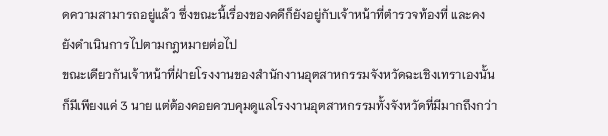ดความสามารถอยู่แล้ว ซึ่งขณะนี้เรื่องของคดีก็ยังอยู่กับเจ้าหน้าที่ตำรวจท้องที่ และคงยังดำเนินการไปตามกฎหมายต่อไป
ขณะเดียวกันเจ้าหน้าที่ฝ่ายโรงงานของสำนักงานอุตสาหกรรมจังหวัดฉะเชิงเทราเองนั้น ก็มีเพียงแค่ 3 นาย แต่ต้องคอยควบคุมดูแลโรงงานอุตสาหกรรมทั้งจังหวัดที่มีมากถึงกว่า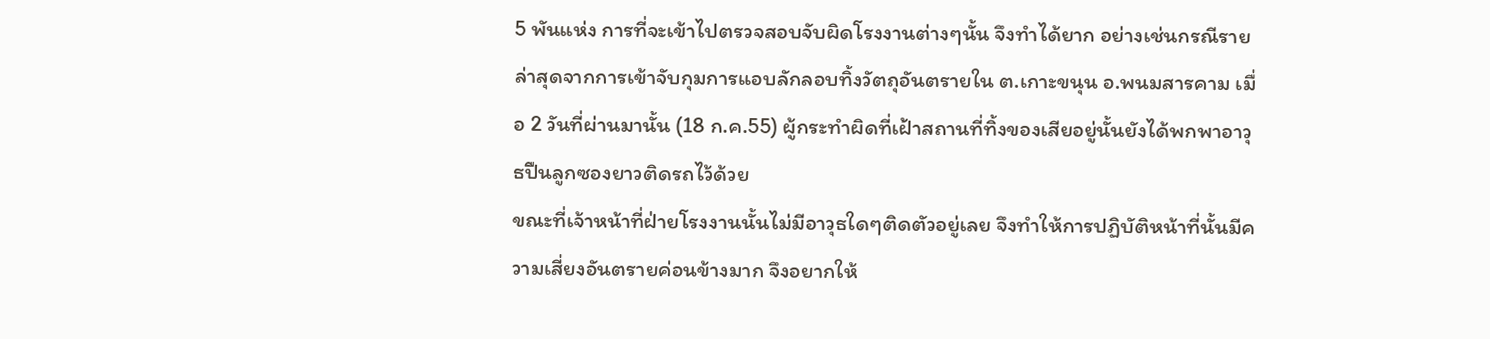5 พันแห่ง การที่จะเข้าไปตรวจสอบจับผิดโรงงานต่างๆนั้น จึงทำได้ยาก อย่างเช่นกรณีรายล่าสุดจากการเข้าจับกุมการแอบลักลอบทิ้งวัตถุอันตรายใน ต.เกาะขนุน อ.พนมสารคาม เมื่อ 2 วันที่ผ่านมานั้น (18 ก.ค.55) ผู้กระทำผิดที่เฝ้าสถานที่ทิ้งของเสียอยู่นั้นยังได้พกพาอาวุธปืนลูกซองยาวติดรถไว้ด้วย
ขณะที่เจ้าหน้าที่ฝ่ายโรงงานนั้นไม่มีอาวุธใดๆติดตัวอยู่เลย จึงทำให้การปฏิบัติหน้าที่นั้นมีความเสี่ยงอันตรายค่อนข้างมาก จึงอยากให้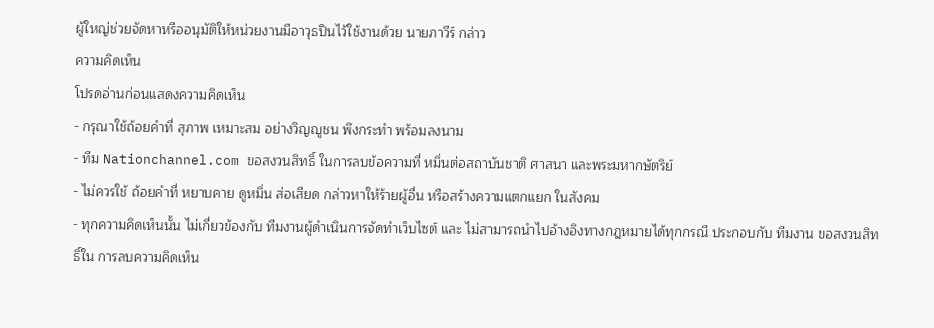ผู้ใหญ่ช่วยจัดหาหรืออนุมัติให้หน่วยงานมีอาวุธปืนไว้ใช้งานด้วย นายภาวีร์ กล่าว
ความคิดเห็น
โปรดอ่านก่อนแสดงความคิดเห็น
- กรุณาใช้ถ้อยคำที่ สุภาพ เหมาะสม อย่างวิญญูชน พึงกระทำ พร้อมลงนาม
- ทีม Nationchannel.com ขอสงวนสิทธิ์ ในการลบข้อความที่ หมิ่นต่อสถาบันชาติ ศาสนา และพระมหากษัตริย์
- ไม่ควรใช้ ถ้อยคำที่ หยาบคาย ดูหมิ่น ส่อเสียด กล่าวหาให้ร้ายผู้อื่น หรือสร้างความแตกแยก ในสังคม
- ทุกความคิดเห็นนั้น ไม่เกี่ยวข้องกับ ทีมงานผู้ดำเนินการจัดทำเว็บไซต์ และ ไม่สามารถนำไปอ้างอิงทางกฎหมายได้ทุกกรณี ประกอบกับ ทีมงาน ขอสงวนสิทธิ์ใน การลบความคิดเห็น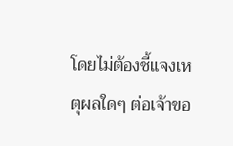โดยไม่ต้องชี้แจงเหตุผลใดๆ ต่อเจ้าขอ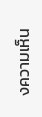งความเห็น